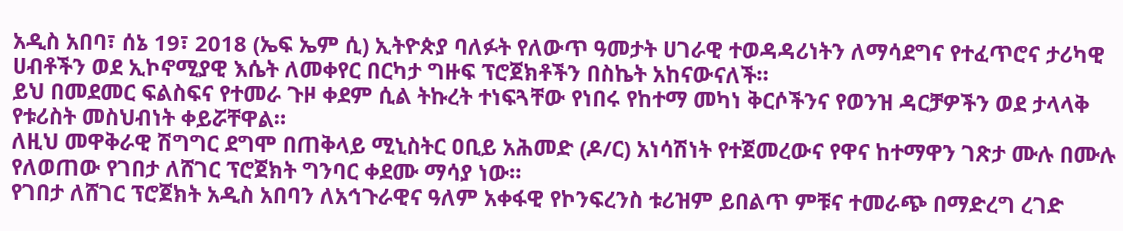አዲስ አበባ፣ ሰኔ 19፣ 2018 (ኤፍ ኤም ሲ) ኢትዮጵያ ባለፉት የለውጥ ዓመታት ሀገራዊ ተወዳዳሪነትን ለማሳደግና የተፈጥሮና ታሪካዊ ሀብቶችን ወደ ኢኮኖሚያዊ እሴት ለመቀየር በርካታ ግዙፍ ፕሮጀክቶችን በስኬት አከናውናለች።
ይህ በመደመር ፍልስፍና የተመራ ጉዞ ቀደም ሲል ትኩረት ተነፍጓቸው የነበሩ የከተማ መካነ ቅርሶችንና የወንዝ ዳርቻዎችን ወደ ታላላቅ የቱሪስት መስህብነት ቀይሯቸዋል።
ለዚህ መዋቅራዊ ሽግግር ደግሞ በጠቅላይ ሚኒስትር ዐቢይ አሕመድ (ዶ/ር) አነሳሽነት የተጀመረውና የዋና ከተማዋን ገጽታ ሙሉ በሙሉ የለወጠው የገበታ ለሸገር ፕሮጀክት ግንባር ቀደሙ ማሳያ ነው።
የገበታ ለሸገር ፕሮጀክት አዲስ አበባን ለአኅጉራዊና ዓለም አቀፋዊ የኮንፍረንስ ቱሪዝም ይበልጥ ምቹና ተመራጭ በማድረግ ረገድ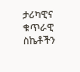ታሪካዊና ቁጥራዊ ስኬቶችን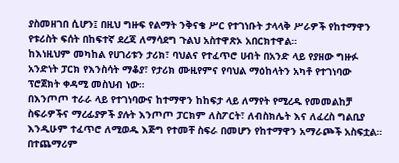ያስመዘገበ ሲሆን፤ በዚህ ግዙፍ የልማት ንቅናቄ ሥር የተገነቡት ታላላቅ ሥራዎች የከተማዋን የቱሪስት ፍሰት በከፍተኛ ደረጃ ለማሳደግ ጉልህ አስተዋጽኦ አበርክተዋል።
ከእነዚህም መካከል የሀገሪቱን ታሪክ፣ ባህልና የተፈጥሮ ሀብት በአንድ ላይ የያዘው ግዙፉ አንድነት ፓርክ የእንስሳት ማቆያ፣ የታሪክ ሙዚየምና የባህል ማዕከላትን አካቶ የተገነባው ፕሮጀክት ቀዳሚ መስህብ ነው።
በእንጦጦ ተራራ ላይ የተገነባውና ከተማዋን ከከፍታ ላይ ለማየት የሚረዱ የመመልከቻ ስፍራዎችና ማረፊያዎች ያሉት እንጦጦ ፓርክም ለስፖርት፣ ለብስክሌት እና ለፈረስ ግልቢያ እንዲሁም ተፈጥሮ ለሚወዱ እጅግ የተመቸ ስፍራ በመሆን የከተማዋን አማራጮች አስፍቷል።
በተጨማሪም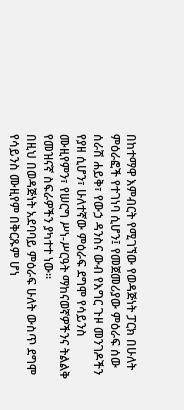በከተማዋ እምብርት የሚገኘው የወዳጅነት ፓርክ በሁለት ምዕራፎች የተገነባ ሲሆን፤ የመጀመሪያው ምዕራፍ ሰው ሰራሽ ሐይቅ፣ የውኃ ዳንስና ውብ የእግር ጉዞ መንገዶችን የያዘ ሲሆን፣ ሁለተኛው ምዕራፍ ደግሞ የሳይንስ ሙዚየምን፣ የሠርግ ሥነ-ሥርዓት ማከናወኛዎችንና ትልልቅ የመዝናኛ ስፍራዎችን ያካተተ ነው።
በዚህ በወዳጅነት አደባባይ ምዕራፍ ሁለት ውስጥ ደግሞ የሳይንስ ሙዚየም በቅርጹም ሆነ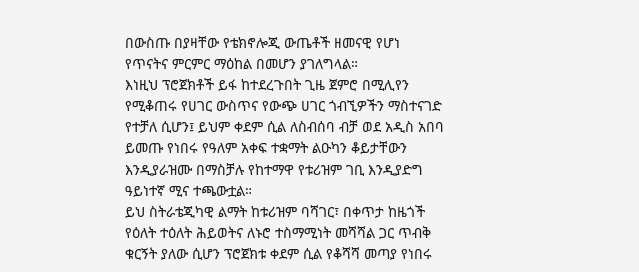በውስጡ በያዛቸው የቴክኖሎጂ ውጤቶች ዘመናዊ የሆነ የጥናትና ምርምር ማዕከል በመሆን ያገለግላል።
እነዚህ ፕሮጀክቶች ይፋ ከተደረጉበት ጊዜ ጀምሮ በሚሊየን የሚቆጠሩ የሀገር ውስጥና የውጭ ሀገር ጎብኚዎችን ማስተናገድ የተቻለ ሲሆን፤ ይህም ቀደም ሲል ለስብሰባ ብቻ ወደ አዲስ አበባ ይመጡ የነበሩ የዓለም አቀፍ ተቋማት ልዑካን ቆይታቸውን እንዲያራዝሙ በማስቻሉ የከተማዋ የቱሪዝም ገቢ እንዲያድግ ዓይነተኛ ሚና ተጫውቷል።
ይህ ስትራቴጂካዊ ልማት ከቱሪዝም ባሻገር፣ በቀጥታ ከዜጎች የዕለት ተዕለት ሕይወትና ለኑሮ ተስማሚነት መሻሻል ጋር ጥብቅ ቁርኝት ያለው ሲሆን ፕሮጀክቱ ቀደም ሲል የቆሻሻ መጣያ የነበሩ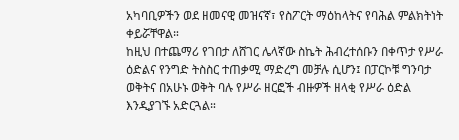አካባቢዎችን ወደ ዘመናዊ መዝናኛ፣ የስፖርት ማዕከላትና የባሕል ምልክትነት ቀይሯቸዋል።
ከዚህ በተጨማሪ የገበታ ለሸገር ሌላኛው ስኬት ሕብረተሰቡን በቀጥታ የሥራ ዕድልና የንግድ ትስስር ተጠቃሚ ማድረግ መቻሉ ሲሆን፤ በፓርኮቹ ግንባታ ወቅትና በአሁኑ ወቅት ባሉ የሥራ ዘርፎች ብዙዎች ዘላቂ የሥራ ዕድል እንዲያገኙ አድርጓል።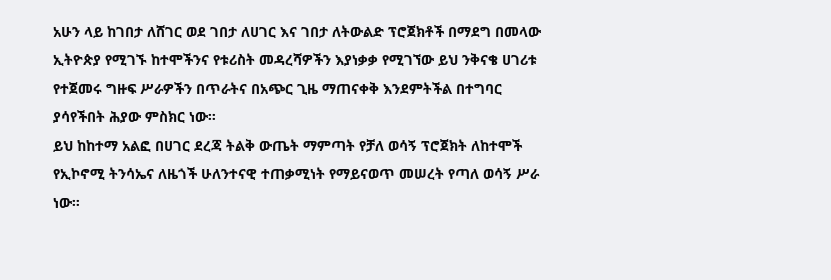አሁን ላይ ከገበታ ለሸገር ወደ ገበታ ለሀገር እና ገበታ ለትውልድ ፕሮጀክቶች በማደግ በመላው ኢትዮጵያ የሚገኙ ከተሞችንና የቱሪስት መዳረሻዎችን እያነቃቃ የሚገኘው ይህ ንቅናቄ ሀገሪቱ የተጀመሩ ግዙፍ ሥራዎችን በጥራትና በአጭር ጊዜ ማጠናቀቅ እንደምትችል በተግባር ያሳየችበት ሕያው ምስክር ነው።
ይህ ከከተማ አልፎ በሀገር ደረጃ ትልቅ ውጤት ማምጣት የቻለ ወሳኝ ፕሮጀክት ለከተሞች የኢኮኖሚ ትንሳኤና ለዜጎች ሁለንተናዊ ተጠቃሚነት የማይናወጥ መሠረት የጣለ ወሳኝ ሥራ ነው።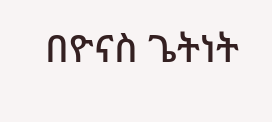በዮናስ ጌትነት